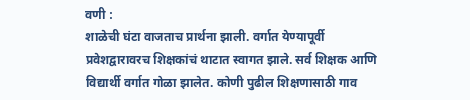वणी :
शाळेची घंटा वाजताच प्रार्थना झाली. वर्गात येण्यापूर्वी प्रवेशद्वारावरच शिक्षकांचं थाटात स्वागत झाले. सर्व शिक्षक आणि विद्यार्थी वर्गात गोळा झालेत. कोणी पुढील शिक्षणासाठी गाव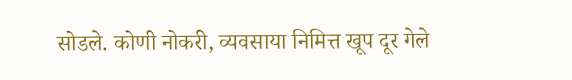सोडले. कोणी नोकरी, व्यवसाया निमित्त खूप दूर गेले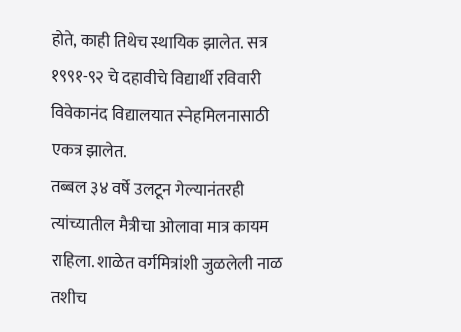होते, काही तिथेच स्थायिक झालेत. सत्र १९९१-९२ चे दहावीचे विद्यार्थी रविवारी विवेकानंद विद्यालयात स्नेहमिलनासाठी एकत्र झालेत.
तब्बल ३४ वर्षे उलटून गेल्यानंतरही त्यांच्यातील मैत्रीचा ओलावा मात्र कायम राहिला. शाळेत वर्गमित्रांशी जुळलेली नाळ तशीच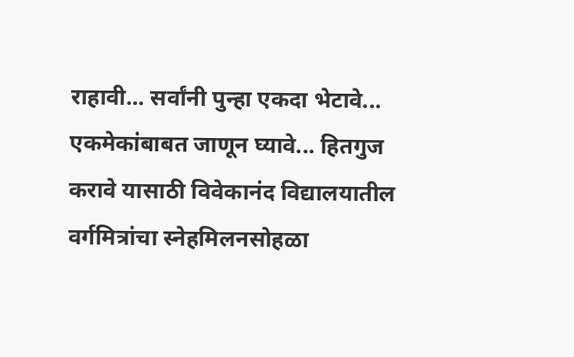राहावी... सर्वांनी पुन्हा एकदा भेटावे... एकमेकांबाबत जाणून घ्यावे... हितगुज करावे यासाठी विवेकानंद विद्यालयातील वर्गमित्रांचा स्नेहमिलनसोहळा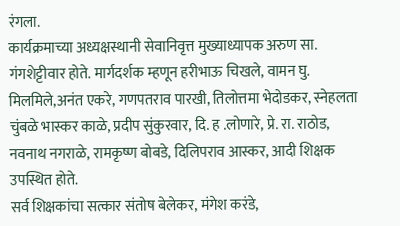रंगला.
कार्यक्रमाच्या अध्यक्षस्थानी सेवानिवृत्त मुख्याध्यापक अरुण सा. गंगशेट्टीवार होते. मार्गदर्शक म्हणून हरीभाऊ चिखले, वामन घु. मिलमिले,अनंत एकरे, गणपतराव पारखी, तिलोत्तमा भेदोडकर, स्नेहलता चुंबळे भास्कर काळे, प्रदीप सुंकुरवार, दि. ह .लोणारे, प्रे. रा. राठोड, नवनाथ नगराळे, रामकृष्ण बोबडे, दिलिपराव आस्कर, आदी शिक्षक उपस्थित होते.
सर्व शिक्षकांचा सत्कार संतोष बेलेकर, मंगेश करंडे,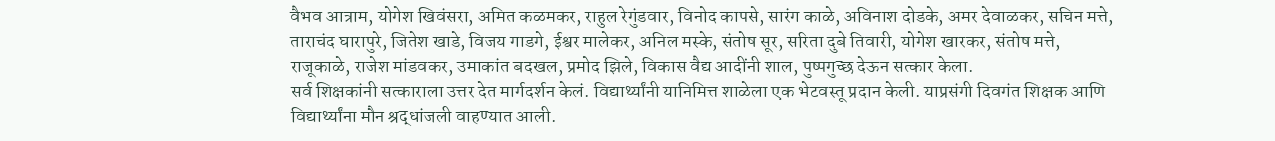वैभव आत्राम, योगेश खिवंसरा, अमित कळमकर, राहुल रेगुंडवार, विनोद कापसे, सारंग काळे, अविनाश दोडके, अमर देवाळकर, सचिन मत्ते, ताराचंद घारापुरे, जितेश खाडे, विजय गाडगे, ईश्वर मालेकर, अनिल मस्के, संतोष सूर, सरिता दुबे तिवारी, योगेश खारकर, संतोष मत्ते, राजूकाळे, राजेश मांडवकर, उमाकांत बदखल, प्रमोद झिले, विकास वैद्य आदींनी शाल, पुष्पगुच्छ देऊन सत्कार केला.
सर्व शिक्षकांनी सत्काराला उत्तर देत मार्गदर्शन केलं. विद्यार्थ्यांनी यानिमित्त शाळेला एक भेटवस्तू प्रदान केली. याप्रसंगी दिवगंत शिक्षक आणि विद्यार्थ्यांना मौन श्रद्धांजली वाहण्यात आली.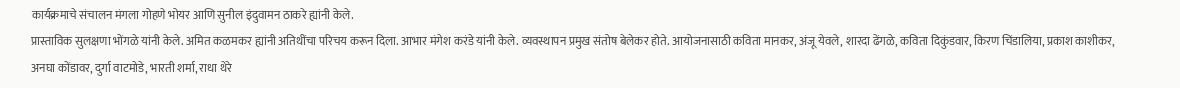कार्यक्रमाचे संचालन मंगला गोहणे भोयर आणि सुनील इंदुवामन ठाकरे ह्यांनी केले.
प्रास्ताविक सुलक्षणा भोंगळे यांनी केले. अमित कळमकर ह्यांनी अतिथींचा परिचय करून दिला. आभार मंगेश करंडे यांनी केले. व्यवस्थापन प्रमुख संतोष बेलेकर होते. आयोजनासाठी कविता मानकर, अंजू येवले, शारदा ढेंगळे, कविता दिकुंडवार, किरण चिंडालिया, प्रकाश काशीकर, अनघा कोंडावर, दुर्गा वाटमोडे, भारती शर्मा, राधा थेरे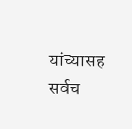यांच्यासह सर्वच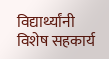विद्यार्थ्यांनी विशेष सहकार्य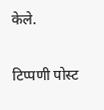केले.

टिप्पणी पोस्ट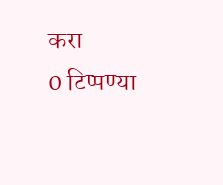करा
0 टिप्पण्या